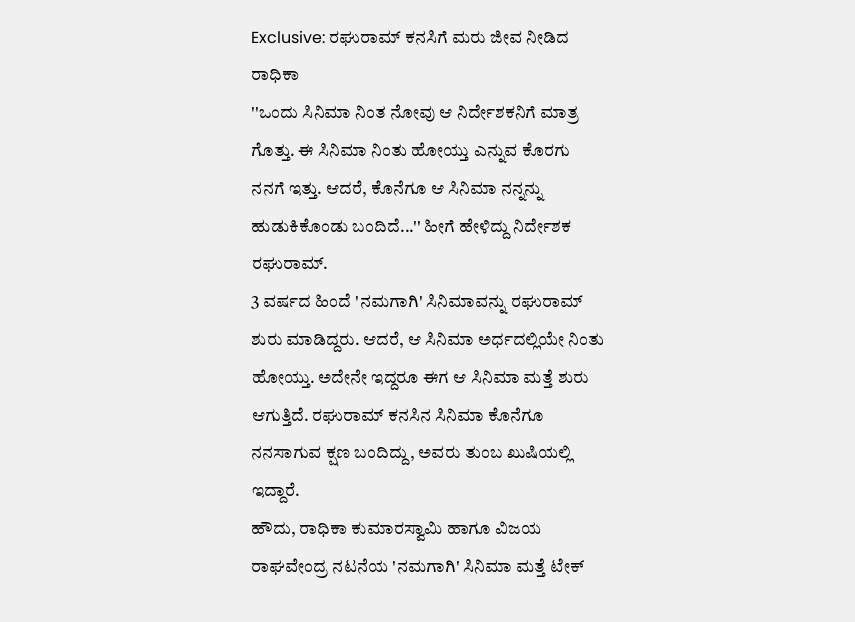Exclusive: ರಘುರಾಮ್ ಕನಸಿಗೆ ಮರು ಜೀವ ನೀಡಿದ ರಾಧಿಕಾ
''ಒಂದು ಸಿನಿಮಾ ನಿಂತ ನೋವು ಆ ನಿರ್ದೇಶಕನಿಗೆ ಮಾತ್ರ ಗೊತ್ತು. ಈ ಸಿನಿಮಾ ನಿಂತು ಹೋಯ್ತು ಎನ್ನುವ ಕೊರಗು ನನಗೆ ಇತ್ತು. ಆದರೆ, ಕೊನೆಗೂ ಆ ಸಿನಿಮಾ ನನ್ನನ್ನು ಹುಡುಕಿಕೊಂಡು ಬಂದಿದೆ...'' ಹೀಗೆ ಹೇಳಿದ್ದು ನಿರ್ದೇಶಕ ರಘುರಾಮ್.
3 ವರ್ಷದ ಹಿಂದೆ 'ನಮಗಾಗಿ' ಸಿನಿಮಾವನ್ನು ರಘುರಾಮ್ ಶುರು ಮಾಡಿದ್ದರು. ಆದರೆ, ಆ ಸಿನಿಮಾ ಅರ್ಧದಲ್ಲಿಯೇ ನಿಂತು ಹೋಯ್ತು. ಅದೇನೇ ಇದ್ದರೂ ಈಗ ಆ ಸಿನಿಮಾ ಮತ್ತೆ ಶುರು ಆಗುತ್ತಿದೆ. ರಘುರಾಮ್ ಕನಸಿನ ಸಿನಿಮಾ ಕೊನೆಗೂ ನನಸಾಗುವ ಕ್ಷಣ ಬಂದಿದ್ದು, ಅವರು ತುಂಬ ಖುಷಿಯಲ್ಲಿ ಇದ್ದಾರೆ.
ಹೌದು, ರಾಧಿಕಾ ಕುಮಾರಸ್ವಾಮಿ ಹಾಗೂ ವಿಜಯ ರಾಘವೇಂದ್ರ ನಟನೆಯ 'ನಮಗಾಗಿ' ಸಿನಿಮಾ ಮತ್ತೆ ಟೇಕ್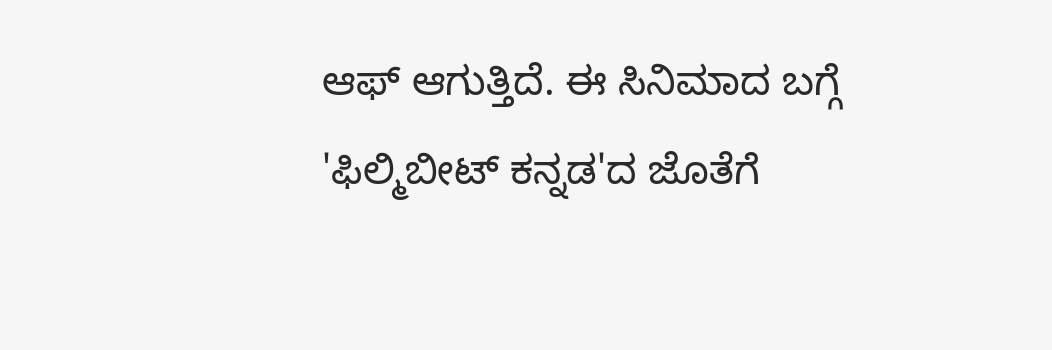ಆಫ್ ಆಗುತ್ತಿದೆ. ಈ ಸಿನಿಮಾದ ಬಗ್ಗೆ 'ಫಿಲ್ಮಿಬೀಟ್ ಕನ್ನಡ'ದ ಜೊತೆಗೆ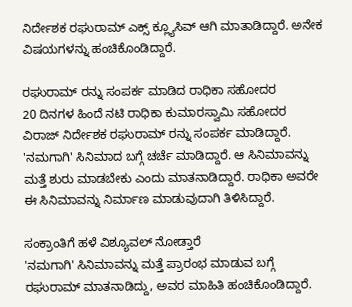ನಿರ್ದೇಶಕ ರಘುರಾಮ್ ಎಕ್ಸ್ ಕ್ಲ್ಯೂಸಿವ್ ಆಗಿ ಮಾತಾಡಿದ್ದಾರೆ. ಅನೇಕ ವಿಷಯಗಳನ್ನು ಹಂಚಿಕೊಂಡಿದ್ದಾರೆ.

ರಘುರಾಮ್ ರನ್ನು ಸಂಪರ್ಕ ಮಾಡಿದ ರಾಧಿಕಾ ಸಹೋದರ
20 ದಿನಗಳ ಹಿಂದೆ ನಟಿ ರಾಧಿಕಾ ಕುಮಾರಸ್ವಾಮಿ ಸಹೋದರ ವಿರಾಜ್ ನಿರ್ದೇಶಕ ರಘುರಾಮ್ ರನ್ನು ಸಂಪರ್ಕ ಮಾಡಿದ್ದಾರೆ. 'ನಮಗಾಗಿ' ಸಿನಿಮಾದ ಬಗ್ಗೆ ಚರ್ಚೆ ಮಾಡಿದ್ದಾರೆ. ಆ ಸಿನಿಮಾವನ್ನು ಮತ್ತೆ ಶುರು ಮಾಡಬೇಕು ಎಂದು ಮಾತನಾಡಿದ್ದಾರೆ. ರಾಧಿಕಾ ಅವರೇ ಈ ಸಿನಿಮಾವನ್ನು ನಿರ್ಮಾಣ ಮಾಡುವುದಾಗಿ ತಿಳಿಸಿದ್ದಾರೆ.

ಸಂಕ್ರಾಂತಿಗೆ ಹಳೆ ವಿಶ್ಯೂವಲ್ ನೋಡ್ತಾರೆ
'ನಮಗಾಗಿ' ಸಿನಿಮಾವನ್ನು ಮತ್ತೆ ಪ್ರಾರಂಭ ಮಾಡುವ ಬಗ್ಗೆ ರಘುರಾಮ್ ಮಾತನಾಡಿದ್ದು, ಅವರ ಮಾಹಿತಿ ಹಂಚಿಕೊಂಡಿದ್ದಾರೆ.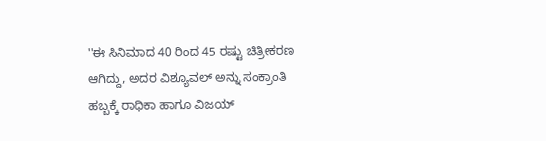''ಈ ಸಿನಿಮಾದ 40 ರಿಂದ 45 ರಷ್ಟು ಚಿತ್ರೀಕರಣ ಆಗಿದ್ದು, ಅದರ ವಿಶ್ಯೂವಲ್ ಅನ್ನು ಸಂಕ್ರಾಂತಿ ಹಬ್ಬಕ್ಕೆ ರಾಧಿಕಾ ಹಾಗೂ ವಿಜಯ್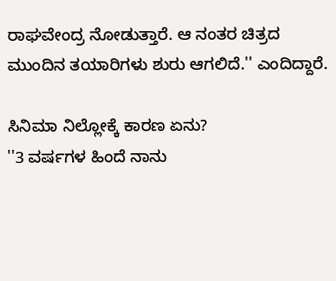ರಾಘವೇಂದ್ರ ನೋಡುತ್ತಾರೆ. ಆ ನಂತರ ಚಿತ್ರದ ಮುಂದಿನ ತಯಾರಿಗಳು ಶುರು ಆಗಲಿದೆ.'' ಎಂದಿದ್ದಾರೆ.

ಸಿನಿಮಾ ನಿಲ್ಲೋಕ್ಕೆ ಕಾರಣ ಏನು?
''3 ವರ್ಷಗಳ ಹಿಂದೆ ನಾನು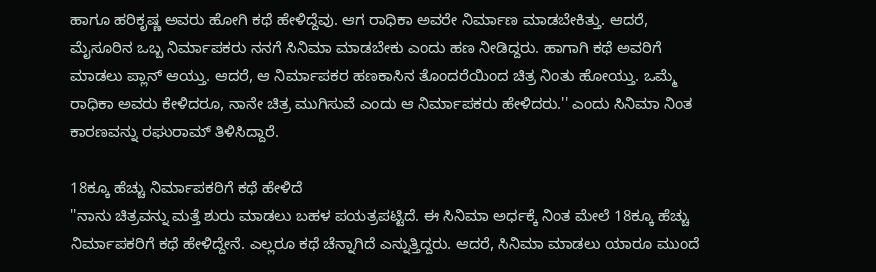ಹಾಗೂ ಹರಿಕೃಷ್ಣ ಅವರು ಹೋಗಿ ಕಥೆ ಹೇಳಿದ್ದೆವು. ಆಗ ರಾಧಿಕಾ ಅವರೇ ನಿರ್ಮಾಣ ಮಾಡಬೇಕಿತ್ತು. ಆದರೆ, ಮೈಸೂರಿನ ಒಬ್ಬ ನಿರ್ಮಾಪಕರು ನನಗೆ ಸಿನಿಮಾ ಮಾಡಬೇಕು ಎಂದು ಹಣ ನೀಡಿದ್ದರು. ಹಾಗಾಗಿ ಕಥೆ ಅವರಿಗೆ ಮಾಡಲು ಪ್ಲಾನ್ ಆಯ್ತು. ಆದರೆ, ಆ ನಿರ್ಮಾಪಕರ ಹಣಕಾಸಿನ ತೊಂದರೆಯಿಂದ ಚಿತ್ರ ನಿಂತು ಹೋಯ್ತು. ಒಮ್ಮೆ ರಾಧಿಕಾ ಅವರು ಕೇಳಿದರೂ, ನಾನೇ ಚಿತ್ರ ಮುಗಿಸುವೆ ಎಂದು ಆ ನಿರ್ಮಾಪಕರು ಹೇಳಿದರು.'' ಎಂದು ಸಿನಿಮಾ ನಿಂತ ಕಾರಣವನ್ನು ರಘುರಾಮ್ ತಿಳಿಸಿದ್ದಾರೆ.

18ಕ್ಕೂ ಹೆಚ್ಚು ನಿರ್ಮಾಪಕರಿಗೆ ಕಥೆ ಹೇಳಿದೆ
''ನಾನು ಚಿತ್ರವನ್ನು ಮತ್ತೆ ಶುರು ಮಾಡಲು ಬಹಳ ಪಯತ್ರಪಟ್ಟಿದೆ. ಈ ಸಿನಿಮಾ ಅರ್ಧಕ್ಕೆ ನಿಂತ ಮೇಲೆ 18ಕ್ಕೂ ಹೆಚ್ಚು ನಿರ್ಮಾಪಕರಿಗೆ ಕಥೆ ಹೇಳಿದ್ದೇನೆ. ಎಲ್ಲರೂ ಕಥೆ ಚೆನ್ನಾಗಿದೆ ಎನ್ನುತ್ತಿದ್ದರು. ಆದರೆ, ಸಿನಿಮಾ ಮಾಡಲು ಯಾರೂ ಮುಂದೆ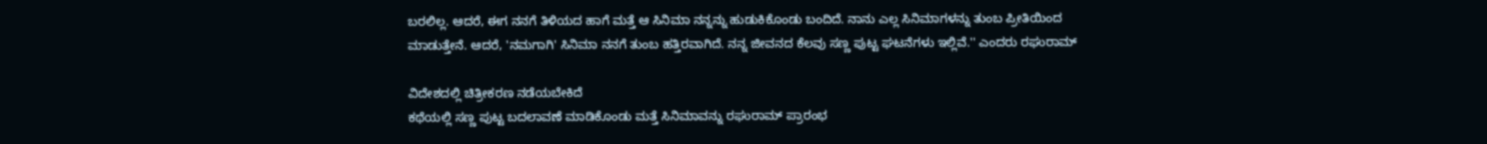ಬರಲಿಲ್ಲ. ಆದರೆ, ಈಗ ನನಗೆ ತಿಳಿಯದ ಹಾಗೆ ಮತ್ತೆ ಆ ಸಿನಿಮಾ ನನ್ನನ್ನು ಹುಡುಕಿಕೊಂಡು ಬಂದಿದೆ. ನಾನು ಎಲ್ಲ ಸಿನಿಮಾಗಳನ್ನು ತುಂಬ ಪ್ರೀತಿಯಿಂದ ಮಾಡುತ್ತೇನೆ. ಆದರೆ, 'ನಮಗಾಗಿ' ಸಿನಿಮಾ ನನಗೆ ತುಂಬ ಹತ್ತಿರವಾಗಿದೆ. ನನ್ನ ಜೀವನದ ಕೆಲವು ಸಣ್ಣ ಪುಟ್ಟ ಘಟನೆಗಳು ಇಲ್ಲಿವೆ.'' ಎಂದರು ರಘುರಾಮ್

ವಿದೇಶದಲ್ಲಿ ಚಿತ್ರೀಕರಣ ನಡೆಯಬೇಕಿದೆ
ಕಥೆಯಲ್ಲಿ ಸಣ್ಣ ಪುಟ್ಟ ಬದಲಾವಣೆ ಮಾಡಿಕೊಂಡು ಮತ್ತೆ ಸಿನಿಮಾವನ್ನು ರಘುರಾಮ್ ಪ್ರಾರಂಭ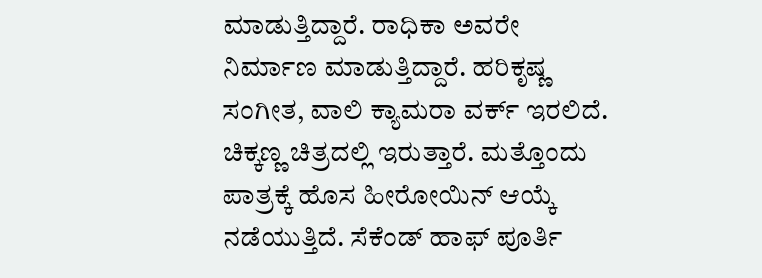ಮಾಡುತ್ತಿದ್ದಾರೆ. ರಾಧಿಕಾ ಅವರೇ ನಿರ್ಮಾಣ ಮಾಡುತ್ತಿದ್ದಾರೆ. ಹರಿಕೃಷ್ಣ ಸಂಗೀತ, ವಾಲಿ ಕ್ಯಾಮರಾ ವರ್ಕ್ ಇರಲಿದೆ. ಚಿಕ್ಕಣ್ಣ ಚಿತ್ರದಲ್ಲಿ ಇರುತ್ತಾರೆ. ಮತ್ತೊಂದು ಪಾತ್ರಕ್ಕೆ ಹೊಸ ಹೀರೋಯಿನ್ ಆಯ್ಕೆ ನಡೆಯುತ್ತಿದೆ. ಸೆಕೆಂಡ್ ಹಾಫ್ ಪೂರ್ತಿ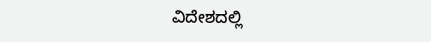ವಿದೇಶದಲ್ಲಿ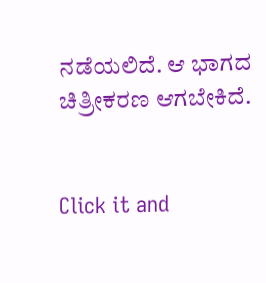ನಡೆಯಲಿದೆ. ಆ ಭಾಗದ ಚಿತ್ರೀಕರಣ ಆಗಬೇಕಿದೆ.


Click it and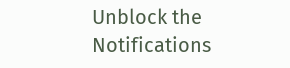Unblock the Notifications